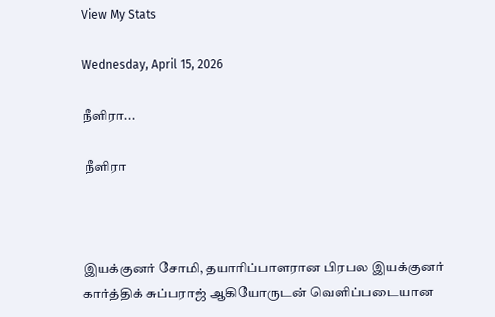View My Stats

Wednesday, April 15, 2026

நீளிரா...

 நீளிரா



இயக்குனர் சோமி, தயாரிப்பாளரான பிரபல இயக்குனர் கார்த்திக் சுப்பராஜ் ஆகியோருடன் வெளிப்படையான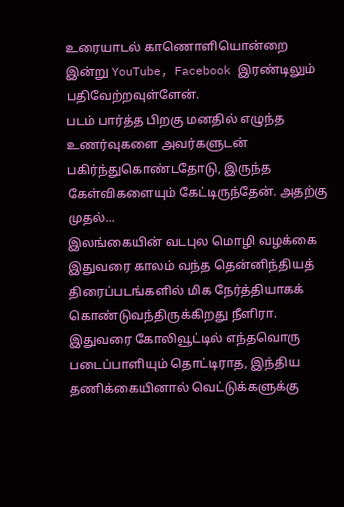உரையாடல் காணொளியொன்றை இன்று YouTube, Facebook இரண்டிலும் பதிவேற்றவுள்ளேன்.
படம் பார்த்த பிறகு மனதில் எழுந்த உணர்வுகளை அவர்களுடன் பகிர்ந்துகொண்டதோடு, இருந்த கேள்விகளையும் கேட்டிருந்தேன். அதற்கு முதல்...
இலங்கையின் வடபுல மொழி வழக்கை இதுவரை காலம் வந்த தென்னிந்தியத் திரைப்படங்களில் மிக நேர்த்தியாகக் கொண்டுவந்திருக்கிறது நீளிரா.
இதுவரை கோலிவூட்டில் எந்தவொரு படைப்பாளியும் தொட்டிராத, இந்திய தணிக்கையினால் வெட்டுக்களுக்கு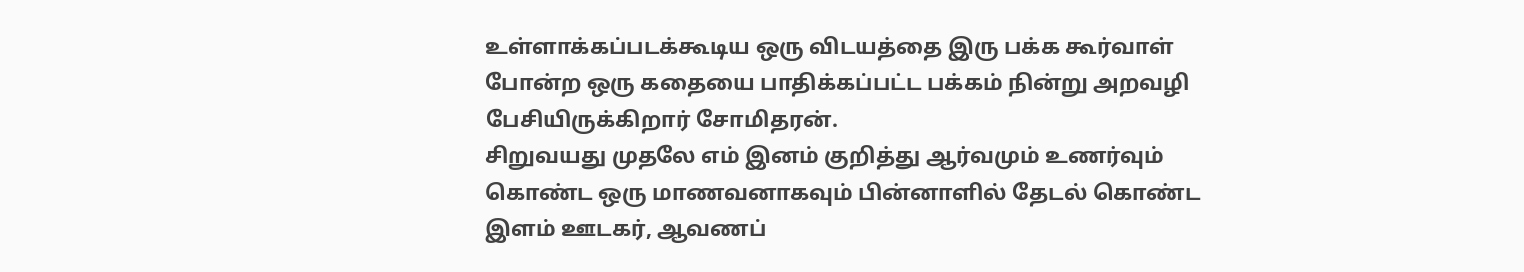உள்ளாக்கப்படக்கூடிய ஒரு விடயத்தை இரு பக்க கூர்வாள் போன்ற ஒரு கதையை பாதிக்கப்பட்ட பக்கம் நின்று அறவழி பேசியிருக்கிறார் சோமிதரன்.
சிறுவயது முதலே எம் இனம் குறித்து ஆர்வமும் உணர்வும் கொண்ட ஒரு மாணவனாகவும் பின்னாளில் தேடல் கொண்ட இளம் ஊடகர், ஆவணப்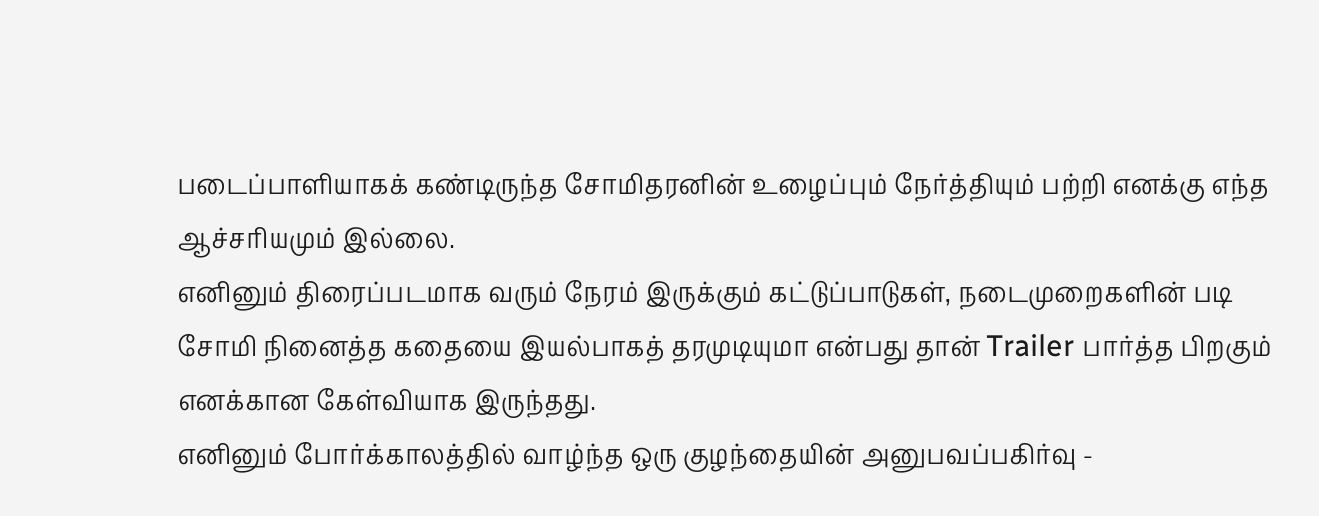படைப்பாளியாகக் கண்டிருந்த சோமிதரனின் உழைப்பும் நேர்த்தியும் பற்றி எனக்கு எந்த ஆச்சரியமும் இல்லை.
எனினும் திரைப்படமாக வரும் நேரம் இருக்கும் கட்டுப்பாடுகள், நடைமுறைகளின் படி சோமி நினைத்த கதையை இயல்பாகத் தரமுடியுமா என்பது தான் Trailer பார்த்த பிறகும் எனக்கான கேள்வியாக இருந்தது.
எனினும் போர்க்காலத்தில் வாழ்ந்த ஒரு குழந்தையின் அனுபவப்பகிர்வு -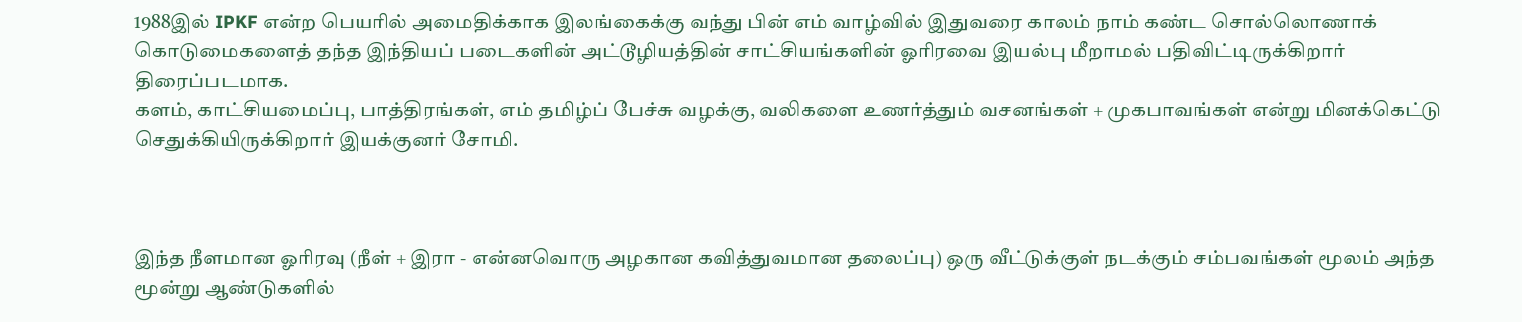1988இல் IPKF என்ற பெயரில் அமைதிக்காக இலங்கைக்கு வந்து பின் எம் வாழ்வில் இதுவரை காலம் நாம் கண்ட சொல்லொணாக் கொடுமைகளைத் தந்த இந்தியப் படைகளின் அட்டூழியத்தின் சாட்சியங்களின் ஓரிரவை இயல்பு மீறாமல் பதிவிட்டிருக்கிறார் திரைப்படமாக.
களம், காட்சியமைப்பு, பாத்திரங்கள், எம் தமிழ்ப் பேச்சு வழக்கு, வலிகளை உணர்த்தும் வசனங்கள் + முகபாவங்கள் என்று மினக்கெட்டு செதுக்கியிருக்கிறார் இயக்குனர் சோமி.



இந்த நீளமான ஓரிரவு (நீள் + இரா - என்னவொரு அழகான கவித்துவமான தலைப்பு) ஒரு வீட்டுக்குள் நடக்கும் சம்பவங்கள் மூலம் அந்த மூன்று ஆண்டுகளில்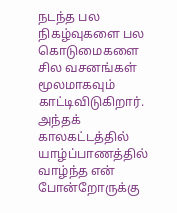நடந்த பல நிகழ்வுகளை பல கொடுமைகளை சில வசனங்கள் மூலமாகவும் காட்டிவிடுகிறார்.
அந்தக் காலகட்டத்தில் யாழ்ப்பாணத்தில் வாழ்ந்த என் போன்றோருக்கு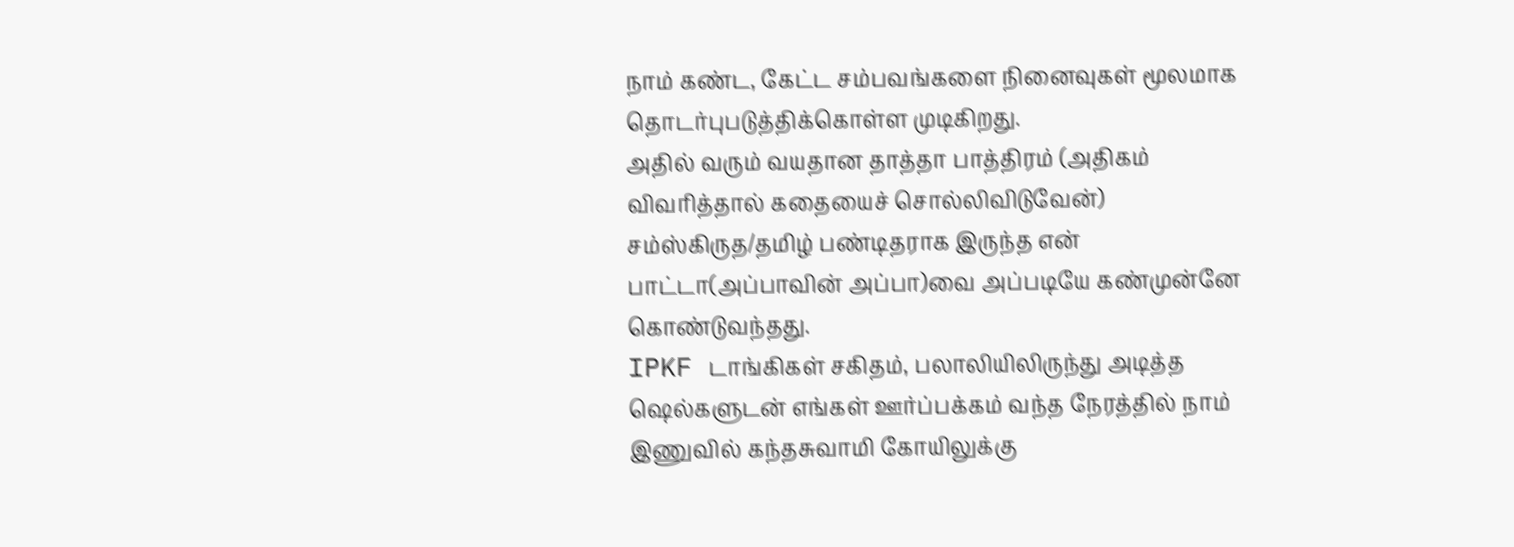நாம் கண்ட, கேட்ட சம்பவங்களை நினைவுகள் மூலமாக தொடர்புபடுத்திக்கொள்ள முடிகிறது.
அதில் வரும் வயதான தாத்தா பாத்திரம் (அதிகம் விவரித்தால் கதையைச் சொல்லிவிடுவேன்) சம்ஸ்கிருத/தமிழ் பண்டிதராக இருந்த என் பாட்டா(அப்பாவின் அப்பா)வை அப்படியே கண்முன்னே கொண்டுவந்தது.
IPKF டாங்கிகள் சகிதம், பலாலியிலிருந்து அடித்த ஷெல்களுடன் எங்கள் ஊர்ப்பக்கம் வந்த நேரத்தில் நாம் இணுவில் கந்தசுவாமி கோயிலுக்கு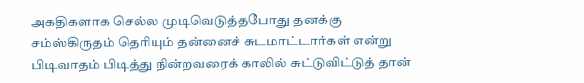அகதிகளாக செல்ல முடிவெடுத்தபோது தனக்கு சம்ஸ்கிருதம் தெரியும் தன்னைச் சுடமாட்டார்கள் என்று பிடிவாதம் பிடித்து நின்றவரைக் காலில் சுட்டுவிட்டுத் தான்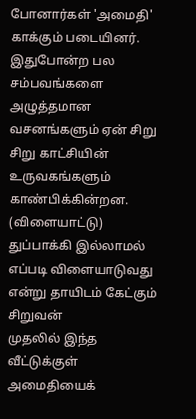போனார்கள் 'அமைதி' காக்கும் படையினர்.
இதுபோன்ற பல சம்பவங்களை அழுத்தமான வசனங்களும் ஏன் சிறு சிறு காட்சியின் உருவகங்களும் காண்பிக்கின்றன.
(விளையாட்டு) துப்பாக்கி இல்லாமல் எப்படி விளையாடுவது என்று தாயிடம் கேட்கும் சிறுவன்
முதலில் இந்த வீட்டுக்குள் அமைதியைக்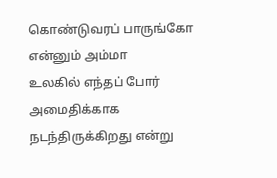கொண்டுவரப் பாருங்கோ என்னும் அம்மா
உலகில் எந்தப் போர் அமைதிக்காக நடந்திருக்கிறது என்று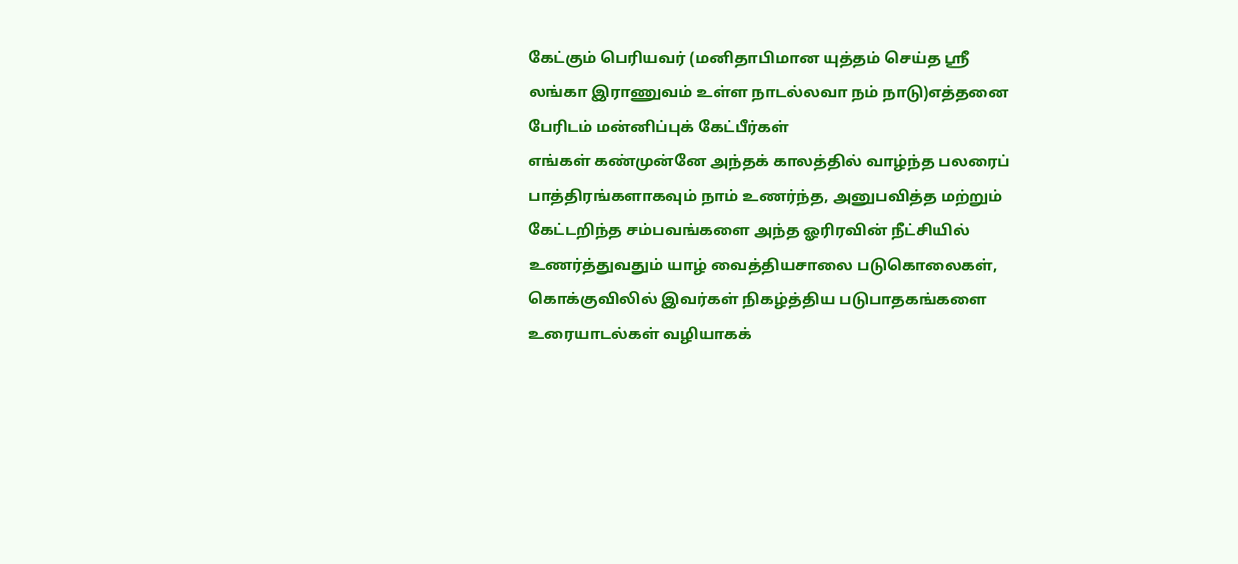கேட்கும் பெரியவர் (மனிதாபிமான யுத்தம் செய்த ஶ்ரீ லங்கா இராணுவம் உள்ள நாடல்லவா நம் நாடு)எத்தனை பேரிடம் மன்னிப்புக் கேட்பீர்கள்
எங்கள் கண்முன்னே அந்தக் காலத்தில் வாழ்ந்த பலரைப் பாத்திரங்களாகவும் நாம் உணர்ந்த, அனுபவித்த மற்றும் கேட்டறிந்த சம்பவங்களை அந்த ஓரிரவின் நீட்சியில் உணர்த்துவதும் யாழ் வைத்தியசாலை படுகொலைகள், கொக்குவிலில் இவர்கள் நிகழ்த்திய படுபாதகங்களை உரையாடல்கள் வழியாகக்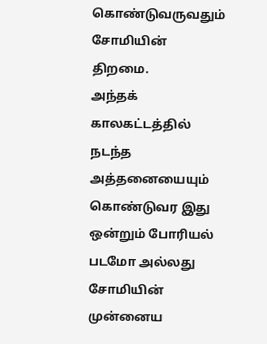கொண்டுவருவதும் சோமியின் திறமை.
அந்தக் காலகட்டத்தில் நடந்த அத்தனையையும் கொண்டுவர இது ஒன்றும் போரியல் படமோ அல்லது சோமியின் முன்னைய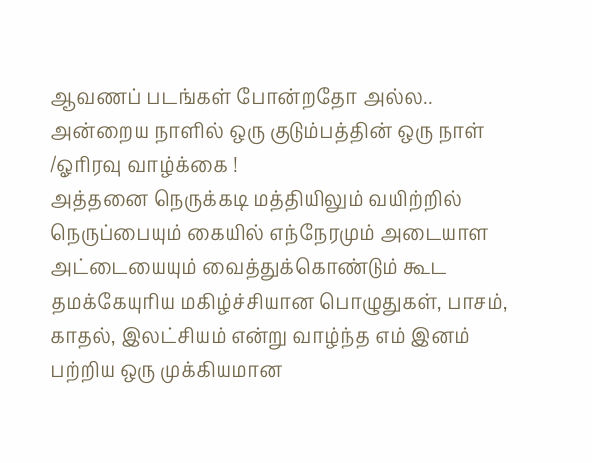ஆவணப் படங்கள் போன்றதோ அல்ல..
அன்றைய நாளில் ஒரு குடும்பத்தின் ஒரு நாள் /ஓரிரவு வாழ்க்கை !
அத்தனை நெருக்கடி மத்தியிலும் வயிற்றில் நெருப்பையும் கையில் எந்நேரமும் அடையாள அட்டையையும் வைத்துக்கொண்டும் கூட தமக்கேயுரிய மகிழ்ச்சியான பொழுதுகள், பாசம், காதல், இலட்சியம் என்று வாழ்ந்த எம் இனம் பற்றிய ஒரு முக்கியமான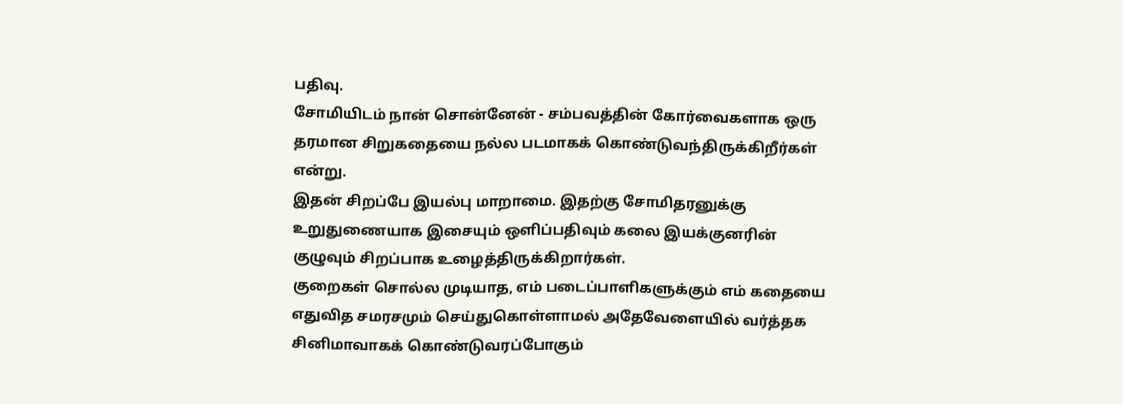பதிவு.
சோமியிடம் நான் சொன்னேன் - சம்பவத்தின் கோர்வைகளாக ஒரு தரமான சிறுகதையை நல்ல படமாகக் கொண்டுவந்திருக்கிறீர்கள் என்று.
இதன் சிறப்பே இயல்பு மாறாமை. இதற்கு சோமிதரனுக்கு உறுதுணையாக இசையும் ஒளிப்பதிவும் கலை இயக்குனரின் குழுவும் சிறப்பாக உழைத்திருக்கிறார்கள்.
குறைகள் சொல்ல முடியாத, எம் படைப்பாளிகளுக்கும் எம் கதையை எதுவித சமரசமும் செய்துகொள்ளாமல் அதேவேளையில் வர்த்தக சினிமாவாகக் கொண்டுவரப்போகும்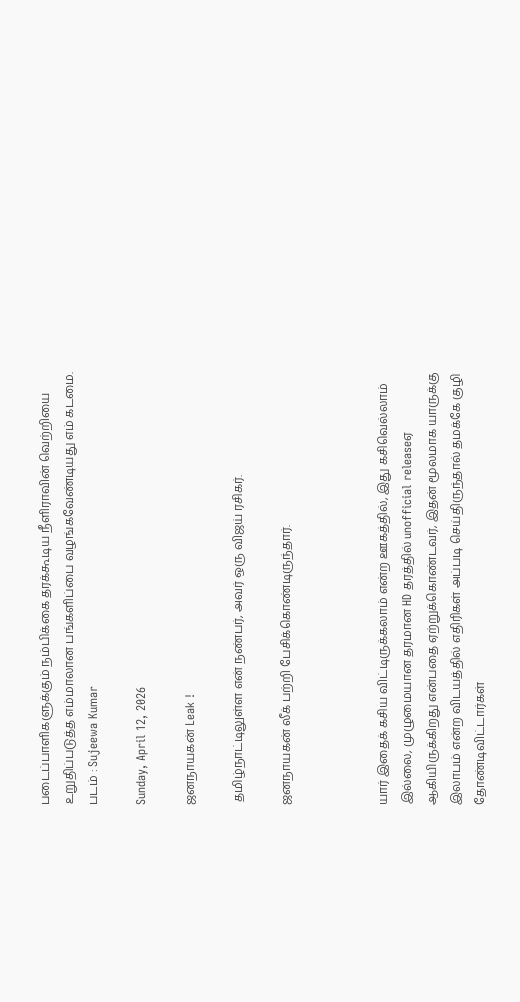படைப்பாளிகளுக்கும் நம்பிக்கை தரக்கூடிய நீளிராவின் வெற்றியை உறுதிப்படுத்த எம்மாலான பங்களிப்பை வழங்கவேண்டியது எம் கடமை.
படம் : Sujeewa Kumar

Sunday, April 12, 2026

ஜனநாயகன் Leak !

 தமிழ்நாட்டிலுள்ள என் நண்பர், அவர் ஒரு விஜய் ரசிகர்.

ஜனநாயகன் லீக் பற்றி பேசிக்கொண்டிருந்தார்.



யார் இதைக் கசிய விட்டிருக்கலாம் என்ற ஊகத்தில், இது கசிவெல்லாம் இல்லை, முழுமையான தரமான HD தரத்தில் unofficial releaseஏ ஆகியிருக்கிறது என்பதை ஏற்றுக்கொண்டவர், இதன் மூலமாக யாருக்கு இலாபம் என்ற விடயத்தில் எதிரிகள் அப்படி செய்திருந்தால் தமக்கே குழி தோண்டிவிட்டார்கள்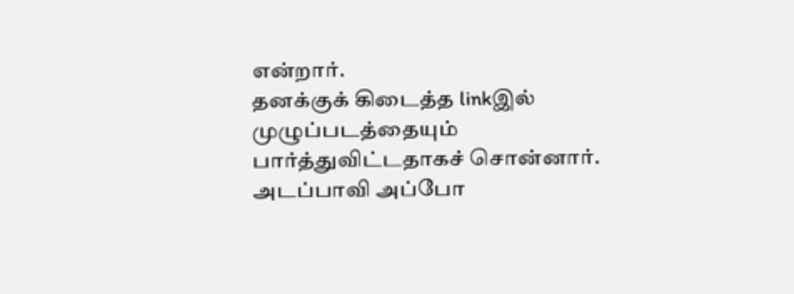என்றார்.
தனக்குக் கிடைத்த linkஇல் முழுப்படத்தையும் பார்த்துவிட்டதாகச் சொன்னார்.
அடப்பாவி அப்போ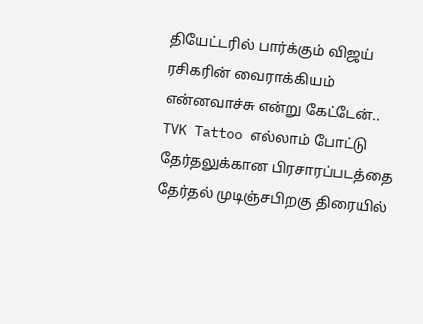தியேட்டரில் பார்க்கும் விஜய் ரசிகரின் வைராக்கியம் என்னவாச்சு என்று கேட்டேன்..
TVK Tattoo எல்லாம் போட்டு தேர்தலுக்கான பிரசாரப்படத்தை தேர்தல் முடிஞ்சபிறகு திரையில்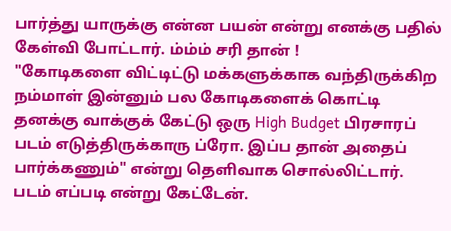பார்த்து யாருக்கு என்ன பயன் என்று எனக்கு பதில் கேள்வி போட்டார். ம்ம்ம் சரி தான் !
"கோடிகளை விட்டிட்டு மக்களுக்காக வந்திருக்கிற நம்மாள் இன்னும் பல கோடிகளைக் கொட்டி தனக்கு வாக்குக் கேட்டு ஒரு High Budget பிரசாரப் படம் எடுத்திருக்காரு ப்ரோ. இப்ப தான் அதைப் பார்க்கணும்" என்று தெளிவாக சொல்லிட்டார்.
படம் எப்படி என்று கேட்டேன்.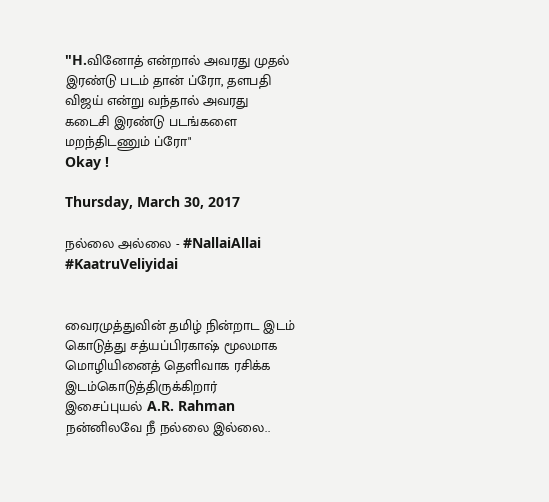"H.வினோத் என்றால் அவரது முதல் இரண்டு படம் தான் ப்ரோ, தளபதி விஜய் என்று வந்தால் அவரது கடைசி இரண்டு படங்களை மறந்திடணும் ப்ரோ"
Okay !

Thursday, March 30, 2017

நல்லை அல்லை - #NallaiAllai #KaatruVeliyidai


வைரமுத்துவின் தமிழ் நின்றாட இடம் கொடுத்து சத்யப்பிரகாஷ் மூலமாக மொழியினைத் தெளிவாக ரசிக்க இடம்கொடுத்திருக்கிறார் இசைப்புயல் A.R. Rahman
நன்னிலவே நீ நல்லை இல்லை..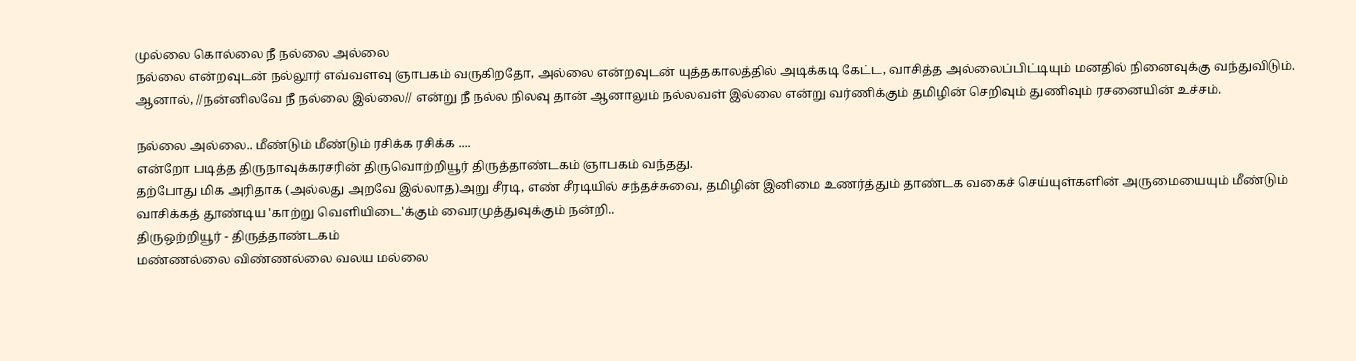முல்லை கொல்லை நீ நல்லை அல்லை
நல்லை என்றவுடன் நல்லூர் எவ்வளவு ஞாபகம் வருகிறதோ, அல்லை என்றவுடன் யுத்தகாலத்தில் அடிக்கடி கேட்ட, வாசித்த அல்லைப்பிட்டியும் மனதில் நினைவுக்கு வந்துவிடும்.
ஆனால், //நன்னிலவே நீ நல்லை இல்லை// என்று நீ நல்ல நிலவு தான் ஆனாலும் நல்லவள் இல்லை என்று வர்ணிக்கும் தமிழின் செறிவும் துணிவும் ரசனையின் உச்சம்.

நல்லை அல்லை.. மீண்டும் மீண்டும் ரசிக்க ரசிக்க ....
என்றோ படித்த திருநாவுக்கரசரின் திருவொற்றியூர் திருத்தாண்டகம் ஞாபகம் வந்தது.
தற்போது மிக அரிதாக (அல்லது அறவே இல்லாத)அறு சீரடி, எண் சீரடியில் சந்தச்சுவை, தமிழின் இனிமை உணர்த்தும் தாண்டக வகைச் செய்யுள்களின் அருமையையும் மீண்டும் வாசிக்கத் தூண்டிய 'காற்று வெளியிடை'க்கும் வைரமுத்துவுக்கும் நன்றி..
திருஒற்றியூர் - திருத்தாண்டகம்
மண்ணல்லை விண்ணல்லை வலய மல்லை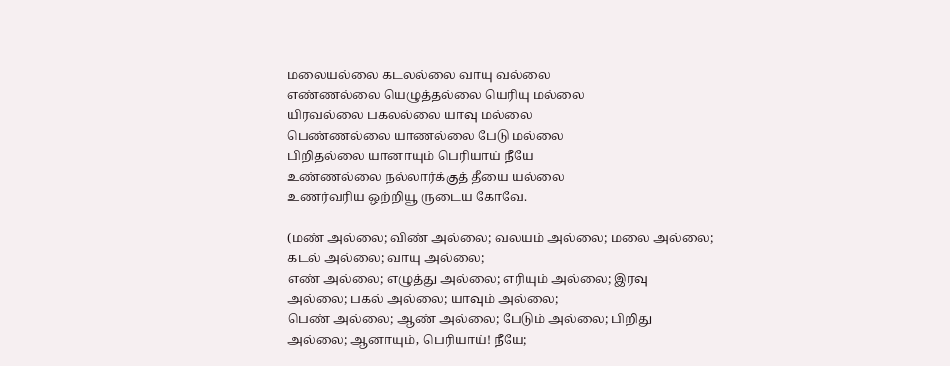மலையல்லை கடலல்லை வாயு வல்லை
எண்ணல்லை யெழுத்தல்லை யெரியு மல்லை
யிரவல்லை பகலல்லை யாவு மல்லை
பெண்ணல்லை யாணல்லை பேடு மல்லை
பிறிதல்லை யானாயும் பெரியாய் நீயே
உண்ணல்லை நல்லார்க்குத் தீயை யல்லை
உணர்வரிய ஒற்றியூ ருடைய கோவே.

(மண் அல்லை; விண் அல்லை; வலயம் அல்லை; மலை அல்லை;
கடல் அல்லை; வாயு அல்லை;
எண் அல்லை; எழுத்து அல்லை; எரியும் அல்லை; இரவு
அல்லை; பகல் அல்லை; யாவும் அல்லை;
பெண் அல்லை; ஆண் அல்லை; பேடும் அல்லை; பிறிது
அல்லை; ஆனாயும், பெரியாய்! நீயே;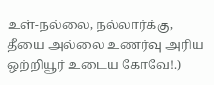உள்-நல்லை, நல்லார்க்கு, தீயை அல்லை உணர்வு அரிய
ஒற்றியூர் உடைய கோவே!.)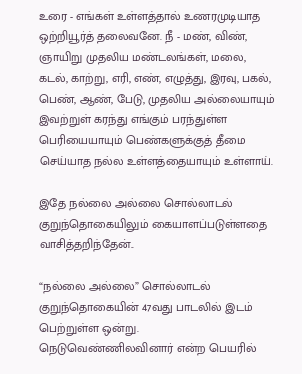உரை - எங்கள் உள்ளத்தால் உணரமுடியாத ஒற்றியூர்த் தலைவனே. நீ - மண், விண், ஞாயிறு முதலிய மண்டலங்கள், மலை, கடல், காற்று, எரி, எண், எழுத்து, இரவு, பகல், பெண், ஆண், பேடு, முதலிய அல்லையாயும் இவற்றுள் கரந்து எங்கும் பரந்துள்ள பெரியையாயும் பெண்களுக்குத் தீமை செய்யாத நல்ல உள்ளத்தையாயும் உள்ளாய்.

இதே நல்லை அல்லை சொல்லாடல் குறுந்தொகையிலும் கையாளப்படுள்ளதை வாசித்தறிந்தேன்..

“நல்லை அல்லை” சொல்லாடல் குறுந்தொகையின் 47வது பாடலில் இடம் பெற்றுள்ள ஒன்று. நெடுவெண்ணிலவினார் என்ற பெயரில்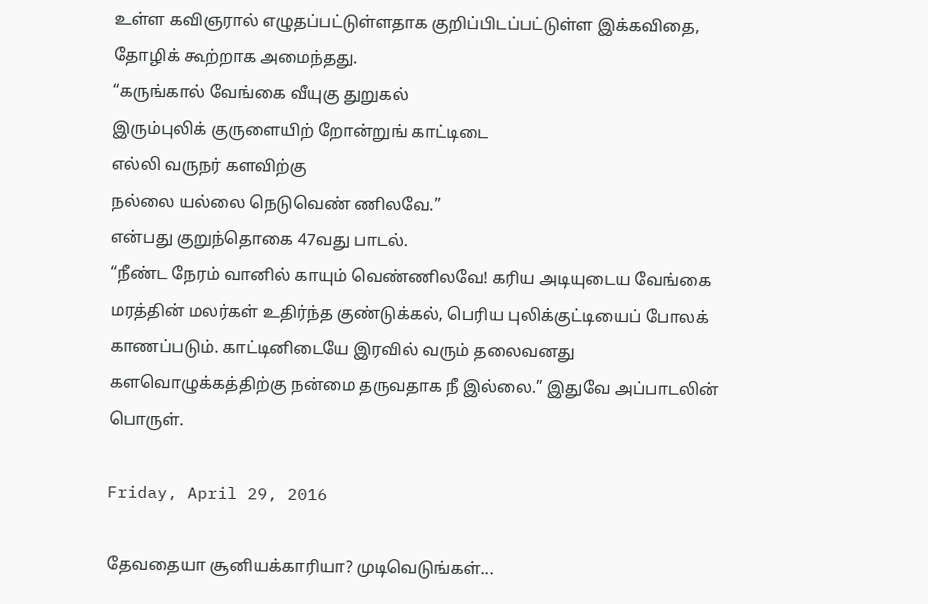உள்ள கவிஞரால் எழுதப்பட்டுள்ளதாக குறிப்பிடப்பட்டுள்ள இக்கவிதை, தோழிக் கூற்றாக அமைந்தது.
“கருங்கால் வேங்கை வீயுகு துறுகல்
இரும்புலிக் குருளையிற் றோன்றுங் காட்டிடை
எல்லி வருநர் களவிற்கு
நல்லை யல்லை நெடுவெண் ணிலவே.”
என்பது குறுந்தொகை 47வது பாடல்.
“நீண்ட நேரம் வானில் காயும் வெண்ணிலவே! கரிய அடியுடைய வேங்கை மரத்தின் மலர்கள் உதிர்ந்த குண்டுக்கல், பெரிய புலிக்குட்டியைப் போலக் காணப்படும். காட்டினிடையே இரவில் வரும் தலைவனது களவொழுக்கத்திற்கு நன்மை தருவதாக நீ இல்லை.” இதுவே அப்பாடலின் பொருள்.

Friday, April 29, 2016

தேவதையா சூனியக்காரியா? முடிவெடுங்கள்...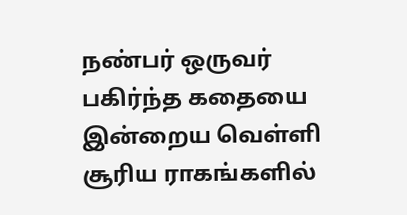நண்பர் ஒருவர் பகிர்ந்த கதையை இன்றைய வெள்ளி சூரிய ராகங்களில்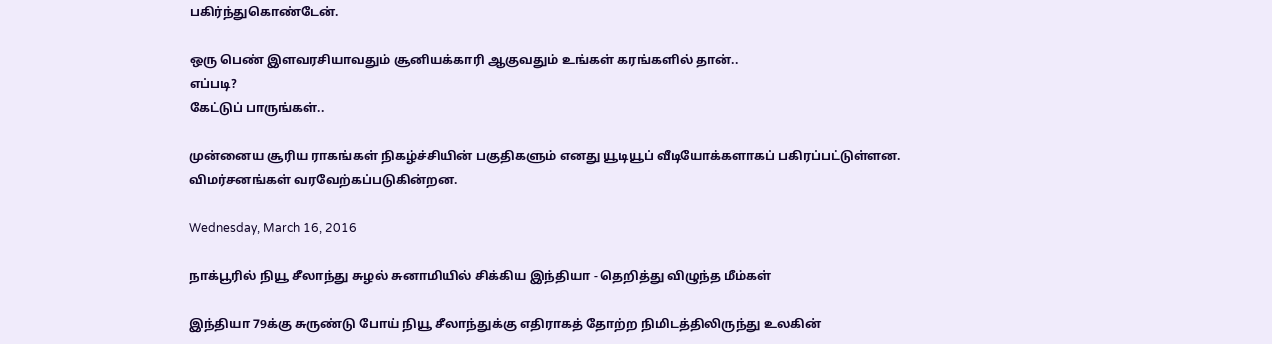பகிர்ந்துகொண்டேன்.

ஒரு பெண் இளவரசியாவதும் சூனியக்காரி ஆகுவதும் உங்கள் கரங்களில் தான்..
எப்படி?
கேட்டுப் பாருங்கள்..

முன்னைய சூரிய ராகங்கள் நிகழ்ச்சியின் பகுதிகளும் எனது யூடியூப் வீடியோக்களாகப் பகிரப்பட்டுள்ளன.
விமர்சனங்கள் வரவேற்கப்படுகின்றன.

Wednesday, March 16, 2016

நாக்பூரில் நியூ சீலாந்து சுழல் சுனாமியில் சிக்கிய இந்தியா - தெறித்து விழுந்த மீம்கள்

இந்தியா 79க்கு சுருண்டு போய் நியூ சீலாந்துக்கு எதிராகத் தோற்ற நிமிடத்திலிருந்து உலகின்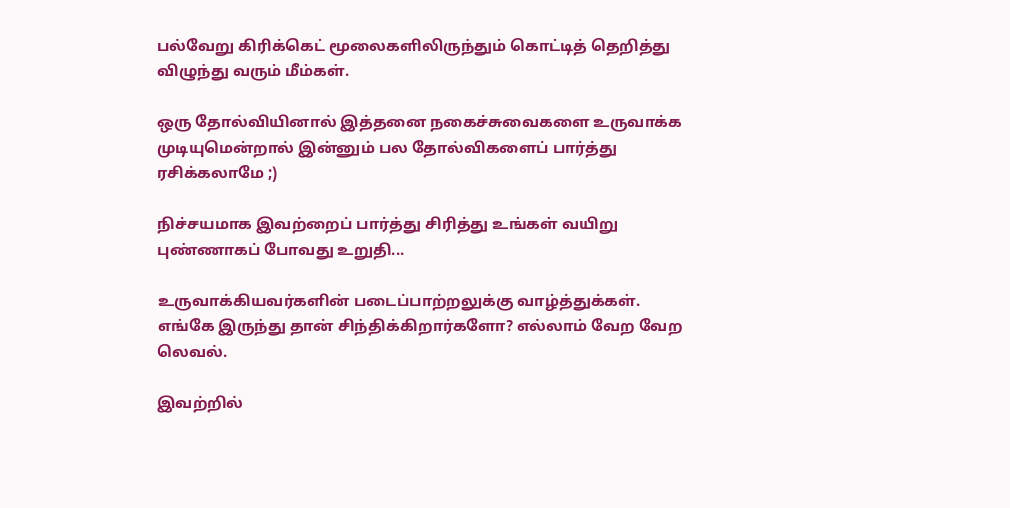பல்வேறு கிரிக்கெட் மூலைகளிலிருந்தும் கொட்டித் தெறித்து விழுந்து வரும் மீம்கள்.

ஒரு தோல்வியினால் இத்தனை நகைச்சுவைகளை உருவாக்க முடியுமென்றால் இன்னும் பல தோல்விகளைப் பார்த்து ரசிக்கலாமே ;)

நிச்சயமாக இவற்றைப் பார்த்து சிரித்து உங்கள் வயிறு புண்ணாகப் போவது உறுதி...

உருவாக்கியவர்களின் படைப்பாற்றலுக்கு வாழ்த்துக்கள்.
எங்கே இருந்து தான் சிந்திக்கிறார்களோ? எல்லாம் வேற வேற லெவல்.

இவற்றில்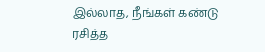இல்லாத, நீங்கள் கண்டு ரசித்த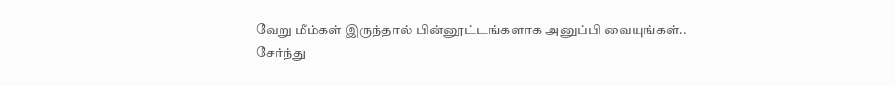வேறு மீம்கள் இருந்தால் பின்னூட்டங்களாக அனுப்பி வையுங்கள்..
சேர்ந்து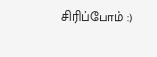சிரிப்போம் :)